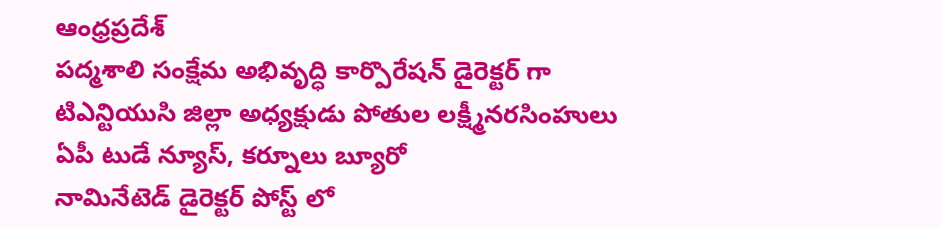ఆంధ్రప్రదేశ్
పద్మశాలి సంక్షేమ అభివృద్ధి కార్పొరేషన్ డైరెక్టర్ గా టిఎన్టియుసి జిల్లా అధ్యక్షుడు పోతుల లక్ష్మీనరసింహులు
ఏపీ టుడే న్యూస్, కర్నూలు బ్యూరో
నామినేటెడ్ డైరెక్టర్ పోస్ట్ లో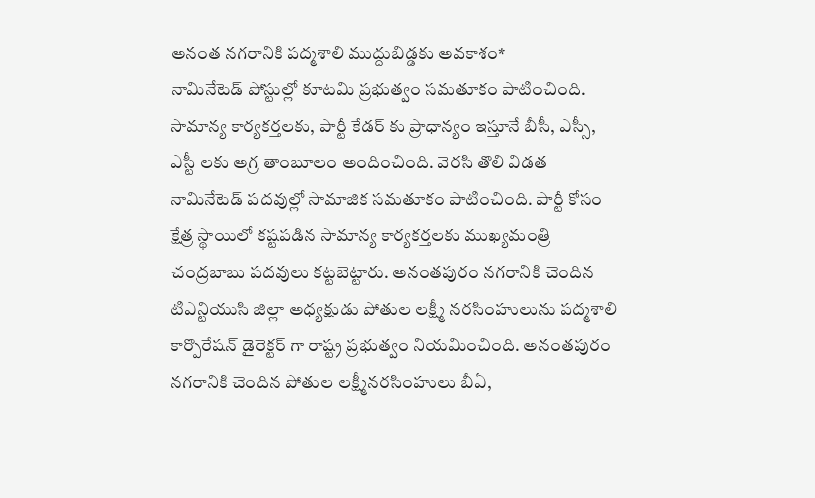అనంత నగరానికి పద్మశాలి ముద్దుబిడ్డకు అవకాశం*
నామినేటెడ్ పోస్టుల్లో కూటమి ప్రభుత్వం సమతూకం పాటించింది. సామాన్య కార్యకర్తలకు, పార్టీ కేడర్ కు ప్రాధాన్యం ఇస్తూనే బీసీ, ఎస్సీ, ఎస్టీ లకు అగ్ర తాంబూలం అందించింది. వెరసి తొలి విడత నామినేటెడ్ పదవుల్లో సామాజిక సమతూకం పాటించింది. పార్టీ కోసం క్షేత్ర స్థాయిలో కష్టపడిన సామాన్య కార్యకర్తలకు ముఖ్యమంత్రి చంద్రబాబు పదవులు కట్టబెట్టారు. అనంతపురం నగరానికి చెందిన టిఎన్టియుసి జిల్లా అధ్యక్షుడు పోతుల లక్ష్మీ నరసింహులును పద్మశాలి కార్పొరేషన్ డైరెక్టర్ గా రాష్ట్ర ప్రభుత్వం నియమించింది. అనంతపురం నగరానికి చెందిన పోతుల లక్ష్మీనరసింహులు బీఏ,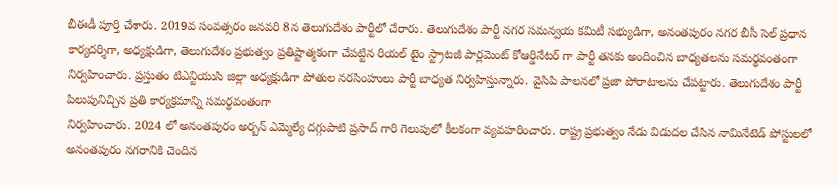బీఈడీ పూర్తి చేశారు. 2019వ సంవత్సరం జనవరి 8న తెలుగుదేశం పార్టీలో చేరారు. తెలుగుదేశం పార్టీ నగర సమన్వయ కమిటీ సభ్యుడిగా, అనంతపురం నగర బీసీ సెల్ ప్రధాన కార్యదర్శిగా, అధ్యక్షుడిగా, తెలుగుదేశం ప్రభుత్వం ప్రతిష్టాత్మకంగా చేపట్టిన రియల్ టైం స్ట్రాటజీ పార్లమెంట్ కోఆర్డినేటర్ గా పార్టీ తనకు అందించిన బాధ్యతలను సమర్థవంతంగా నిర్వహించారు. ప్రస్తుతం టిఎన్టియుసి జిల్లా అధ్యక్షుడిగా పోతుల నరసింహులు పార్టీ బాధ్యత నిర్వహిస్తున్నారు. వైసిపి పాలనలో ప్రజా పోరాటాలను చేపట్టారు. తెలుగుదేశం పార్టీ పిలుపునిచ్చిన ప్రతి కార్యక్రమాన్ని సమర్థవంతంగా
నిర్వహించారు. 2024 లో అనంతపురం అర్బన్ ఎమ్మెల్యే దగ్గుపాటి ప్రసాద్ గారి గెలుపులో కీలకంగా వ్యవహరించారు. రాష్ట్ర ప్రభుత్వం నేడు విడుదల చేసిన నామినేటెడ్ పోస్టులలో అనంతపురం నగరానికి చెందిన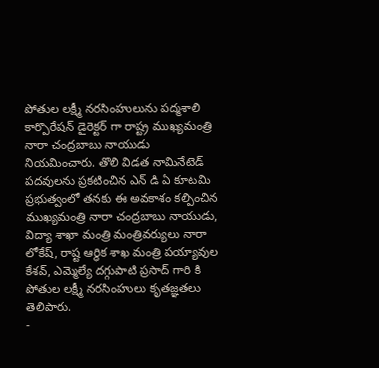పోతుల లక్ష్మీ నరసింహులును పద్మశాలి కార్పొరేషన్ డైరెక్టర్ గా రాష్ట్ర ముఖ్యమంత్రి నారా చంద్రబాబు నాయుడు నియమించారు. తొలి విడత నామినేటెడ్ పదవులను ప్రకటించిన ఎన్ డి ఏ కూటమి ప్రభుత్వంలో తనకు ఈ అవకాశం కల్పించిన ముఖ్యమంత్రి నారా చంద్రబాబు నాయుడు, విద్యా శాఖా మంత్రి మంత్రివర్యులు నారా లోకేష్, రాష్ట ఆర్ధిక శాఖ మంత్రి పయ్యావుల కేశవ్, ఎమ్మెల్యే దగ్గుపాటి ప్రసాద్ గారి కి పోతుల లక్ష్మీ నరసింహులు కృతజ్ఞతలు తెలిపారు.
-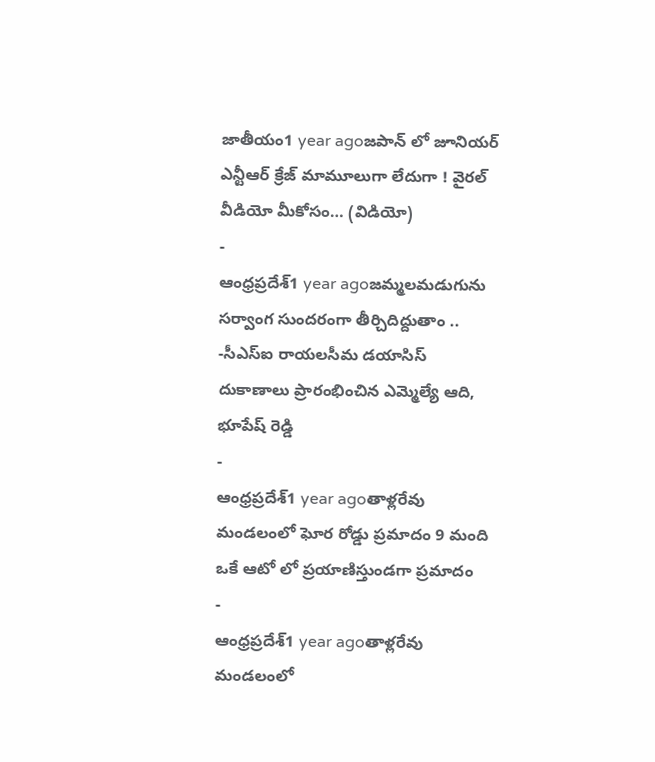జాతీయం1 year agoజపాన్ లో జూనియర్ ఎన్టీఆర్ క్రేజ్ మామూలుగా లేదుగా ! వైరల్ వీడియో మీకోసం… (విడియో)
-
ఆంధ్రప్రదేశ్1 year agoజమ్మలమడుగును సర్వాంగ సుందరంగా తీర్చిదిద్దుతాం .. -సీఎస్ఐ రాయలసీమ డయాసిస్ దుకాణాలు ప్రారంభించిన ఎమ్మెల్యే ఆది, భూపేష్ రెడ్డి
-
ఆంధ్రప్రదేశ్1 year agoతాళ్లరేవు మండలంలో ఘోర రోడ్డు ప్రమాదం 9 మంది ఒకే ఆటో లో ప్రయాణిస్తుండగా ప్రమాదం
-
ఆంధ్రప్రదేశ్1 year agoతాళ్లరేవు మండలంలో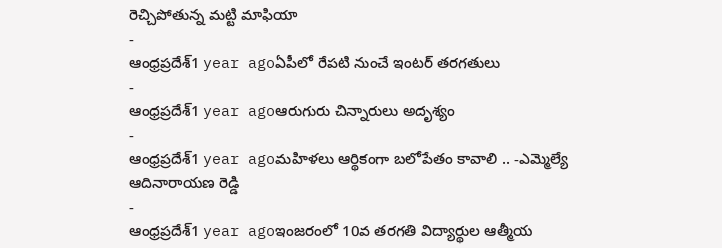రెచ్చిపోతున్న మట్టి మాఫియా
-
ఆంధ్రప్రదేశ్1 year agoఏపీలో రేపటి నుంచే ఇంటర్ తరగతులు
-
ఆంధ్రప్రదేశ్1 year agoఆరుగురు చిన్నారులు అదృశ్యం
-
ఆంధ్రప్రదేశ్1 year agoమహిళలు ఆర్థికంగా బలోపేతం కావాలి .. -ఎమ్మెల్యే ఆదినారాయణ రెడ్డి
-
ఆంధ్రప్రదేశ్1 year agoఇంజరంలో 10వ తరగతి విద్యార్థుల ఆత్మీయ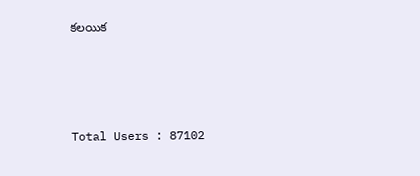కలయిక






Total Users : 87102